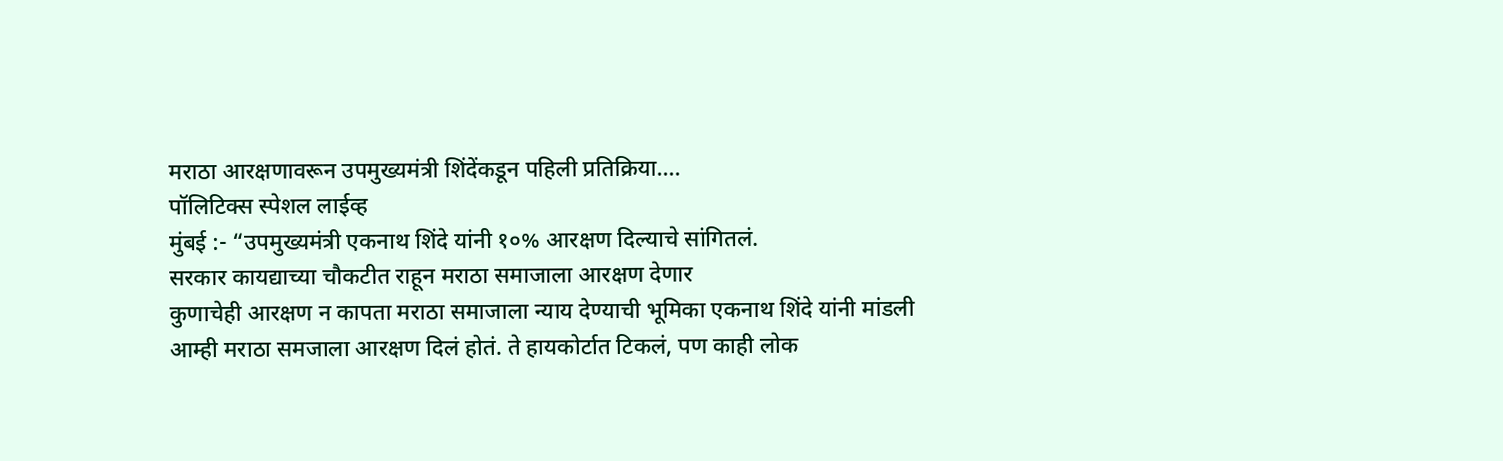मराठा आरक्षणावरून उपमुख्यमंत्री शिंदेंकडून पहिली प्रतिक्रिया….
पॉलिटिक्स स्पेशल लाईव्ह
मुंबई :- “उपमुख्यमंत्री एकनाथ शिंदे यांनी १०% आरक्षण दिल्याचे सांगितलं.
सरकार कायद्याच्या चौकटीत राहून मराठा समाजाला आरक्षण देणार
कुणाचेही आरक्षण न कापता मराठा समाजाला न्याय देण्याची भूमिका एकनाथ शिंदे यांनी मांडली
आम्ही मराठा समजाला आरक्षण दिलं होतं. ते हायकोर्टात टिकलं, पण काही लोक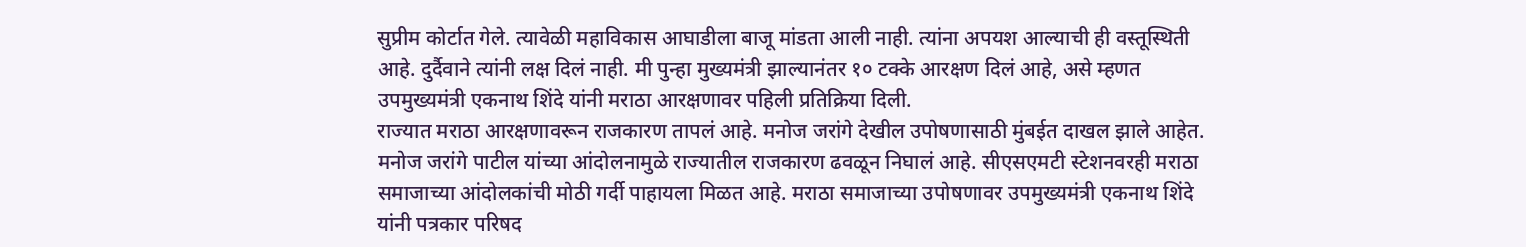सुप्रीम कोर्टात गेले. त्यावेळी महाविकास आघाडीला बाजू मांडता आली नाही. त्यांना अपयश आल्याची ही वस्तूस्थिती आहे. दुर्दैवाने त्यांनी लक्ष दिलं नाही. मी पुन्हा मुख्यमंत्री झाल्यानंतर १० टक्के आरक्षण दिलं आहे, असे म्हणत उपमुख्यमंत्री एकनाथ शिंदे यांनी मराठा आरक्षणावर पहिली प्रतिक्रिया दिली.
राज्यात मराठा आरक्षणावरून राजकारण तापलं आहे. मनोज जरांगे देखील उपोषणासाठी मुंबईत दाखल झाले आहेत. मनोज जरांगे पाटील यांच्या आंदोलनामुळे राज्यातील राजकारण ढवळून निघालं आहे. सीएसएमटी स्टेशनवरही मराठा समाजाच्या आंदोलकांची मोठी गर्दी पाहायला मिळत आहे. मराठा समाजाच्या उपोषणावर उपमुख्यमंत्री एकनाथ शिंदे यांनी पत्रकार परिषद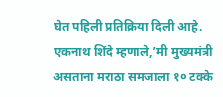घेत पहिली प्रतिक्रिया दिली आहे.
एकनाथ शिंदे म्हणाले,’मी मुख्यमंत्री असताना मराठा समजाला १० टक्के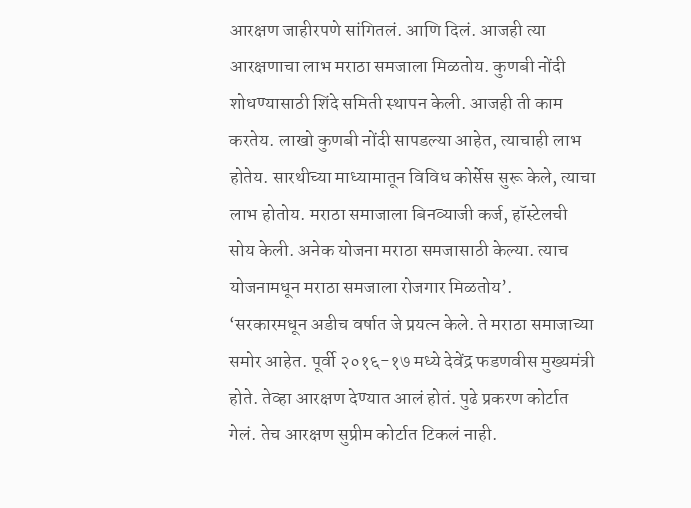आरक्षण जाहीरपणे सांगितलं. आणि दिलं. आजही त्या आरक्षणाचा लाभ मराठा समजाला मिळतोय. कुणबी नोंदी शोधण्यासाठी शिंदे समिती स्थापन केली. आजही ती काम करतेय. लाखो कुणबी नोंदी सापडल्या आहेत, त्याचाही लाभ होतेय. सारथीच्या माध्यामातून विविध कोर्सेस सुरू केले, त्याचा लाभ होतोय. मराठा समाजाला बिनव्याजी कर्ज, हॉस्टेलची सोय केली. अनेक योजना मराठा समजासाठी केल्या. त्याच योजनामधून मराठा समजाला रोजगार मिळतोय’.
‘सरकारमधून अडीच वर्षात जे प्रयत्न केले. ते मराठा समाजाच्या समोर आहेत. पूर्वी २०१६-१७ मध्ये देवेंद्र फडणवीस मुख्यमंत्री होते. तेव्हा आरक्षण देण्यात आलं होतं. पुढे प्रकरण कोर्टात गेलं. तेच आरक्षण सुप्रीम कोर्टात टिकलं नाही.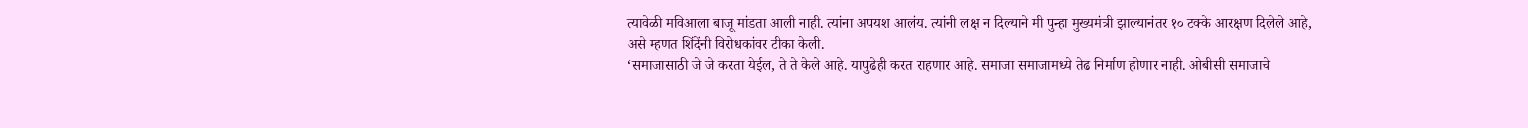त्यावेळी मविआला बाजू मांडता आली नाही. त्यांना अपयश आलंय. त्यांनी लक्ष न दिल्याने मी पुन्हा मुख्यमंत्री झाल्यानंतर १० टक्के आरक्षण दिलेले आहे, असे म्हणत शिंदेंनी विरोधकांवर टीका केली.
‘समाजासाठी जे जे करता येईल, ते ते केले आहे. यापुढेही करत राहणार आहे. समाजा समाजामध्ये तेढ निर्माण होणार नाही. ओबीसी समाजाचे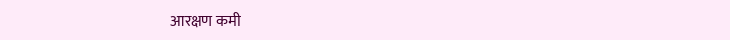आरक्षण कमी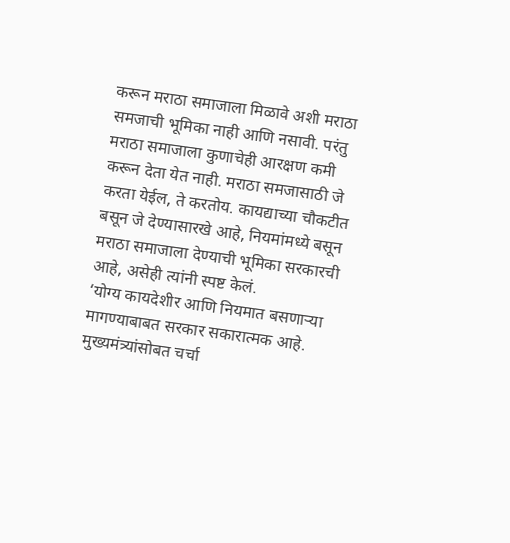करून मराठा समाजाला मिळावे अशी मराठा समजाची भूमिका नाही आणि नसावी. परंतु मराठा समाजाला कुणाचेही आरक्षण कमी करून देता येत नाही. मराठा समजासाठी जे करता येईल, ते करतोय. कायद्याच्या चौकटीत बसून जे देण्यासारखे आहे, नियमांमध्ये बसून मराठा समाजाला देण्याची भूमिका सरकारची आहे, असेही त्यांनी स्पष्ट केलं.
‘योग्य कायदेशीर आणि नियमात बसणाऱ्या मागण्याबाबत सरकार सकारात्मक आहे. मुख्यमंत्र्यांसोबत चर्चा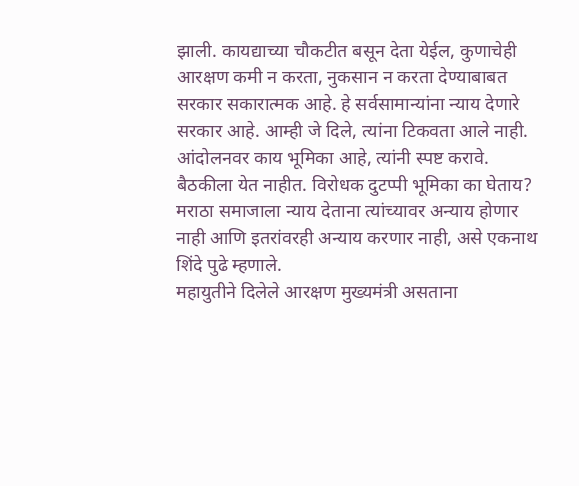झाली. कायद्याच्या चौकटीत बसून देता येईल, कुणाचेही आरक्षण कमी न करता, नुकसान न करता देण्याबाबत सरकार सकारात्मक आहे. हे सर्वसामान्यांना न्याय देणारे सरकार आहे. आम्ही जे दिले, त्यांना टिकवता आले नाही. आंदोलनवर काय भूमिका आहे, त्यांनी स्पष्ट करावे. बैठकीला येत नाहीत. विरोधक दुटप्पी भूमिका का घेताय? मराठा समाजाला न्याय देताना त्यांच्यावर अन्याय होणार नाही आणि इतरांवरही अन्याय करणार नाही, असे एकनाथ शिंदे पुढे म्हणाले.
महायुतीने दिलेले आरक्षण मुख्यमंत्री असताना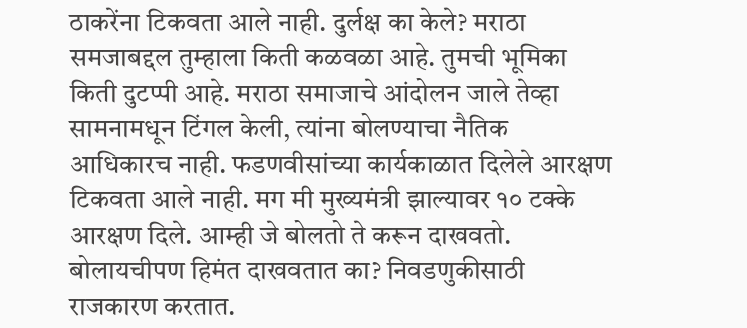ठाकरेंना टिकवता आले नाही. दुर्लक्ष का केले? मराठा समजाबद्दल तुम्हाला किती कळवळा आहे. तुमची भूमिका किती दुटप्पी आहे. मराठा समाजाचे आंदोलन जाले तेव्हा सामनामधून टिंगल केली, त्यांना बोलण्याचा नैतिक आधिकारच नाही. फडणवीसांच्या कार्यकाळात दिलेले आरक्षण टिकवता आले नाही. मग मी मुख्यमंत्री झाल्यावर १० टक्के आरक्षण दिले. आम्ही जे बोलतो ते करून दाखवतो. बोलायचीपण हिमंत दाखवतात का? निवडणुकीसाठी राजकारण करतात.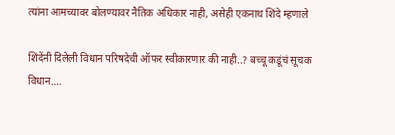त्यांना आमच्यावर बोलण्यावर नैतिक अधिकार नाही, असेही एकनाथ शिंदे म्हणाले

शिंदेंनी दिलेली विधान परिषदेची ऑफर स्वीकारणार की नाही..? बच्चू कडूंचं सूचक विधान….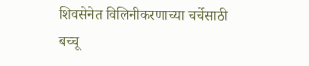शिवसेनेत विलिनीकरणाच्या चर्चेसाठी बच्चू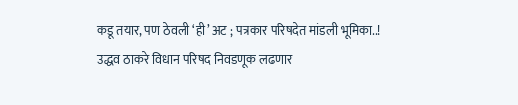कडू तयार, पण ठेवली ‘ही’ अट ; पत्रकार परिषदेत मांडली भूमिका..!
उद्धव ठाकरे विधान परिषद निवडणूक लढणार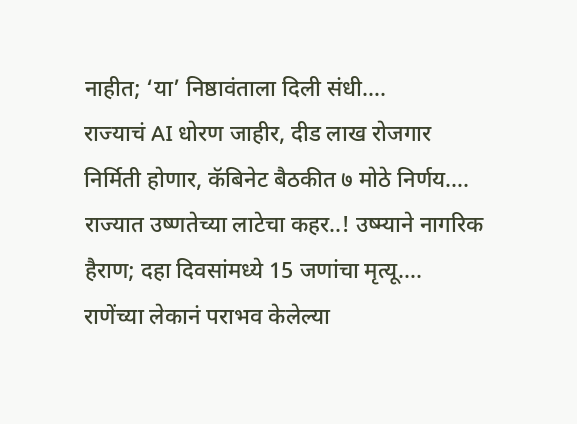नाहीत; ‘या’ निष्ठावंताला दिली संधी….
राज्याचं AI धोरण जाहीर, दीड लाख रोजगार निर्मिती होणार, कॅबिनेट बैठकीत ७ मोठे निर्णय….
राज्यात उष्णतेच्या लाटेचा कहर..! उष्म्याने नागरिक हैराण; दहा दिवसांमध्ये 15 जणांचा मृत्यू….
राणेंच्या लेकानं पराभव केलेल्या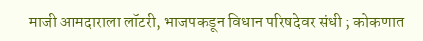माजी आमदाराला लॉटरी, भाजपकडून विधान परिषदेवर संधी ; कोकणात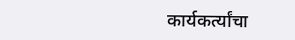कार्यकर्त्यांचा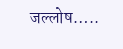जल्लोष…..